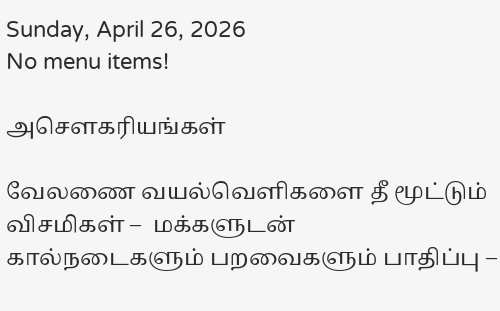Sunday, April 26, 2026
No menu items!

அசௌகரியங்கள்

வேலணை வயல்வெளிகளை தீ மூட்டும் விசமிகள் –  மக்களுடன் கால்நடைகளும் பறவைகளும் பாதிப்பு –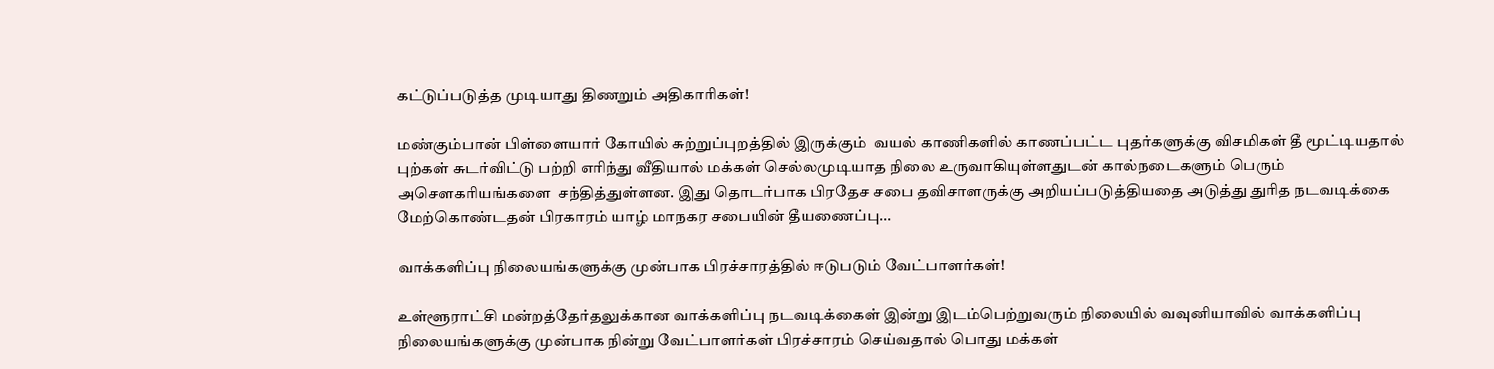கட்டுப்படுத்த முடியாது திணறும் அதிகாரிகள்!

மண்கும்பான் பிள்ளையார் கோயில் சுற்றுப்புறத்தில் இருக்கும்  வயல் காணிகளில் காணப்பட்ட புதர்களுக்கு விசமிகள் தீ மூட்டியதால் புற்கள் சுடர்விட்டு பற்றி எரிந்து வீதியால் மக்கள் செல்லமுடியாத நிலை உருவாகியுள்ளதுடன் கால்நடைகளும் பெரும் அசௌகரியங்களை  சந்தித்துள்ளன. இது தொடர்பாக பிரதேச சபை தவிசாளருக்கு அறியப்படுத்தியதை அடுத்து துரித நடவடிக்கை மேற்கொண்டதன் பிரகாரம் யாழ் மாநகர சபையின் தீயணைப்பு...

வாக்களிப்பு நிலையங்களுக்கு முன்பாக பிரச்சாரத்தில் ஈடுபடும் வேட்பாளர்கள்!

உள்ளூராட்சி மன்றத்தேர்தலுக்கான வாக்களிப்பு நடவடிக்கைள் இன்று இடம்பெற்றுவரும் நிலையில் வவுனியாவில் வாக்களிப்பு நிலையங்களுக்கு முன்பாக நின்று வேட்பாளர்கள் பிரச்சாரம் செய்வதால் பொது மக்கள்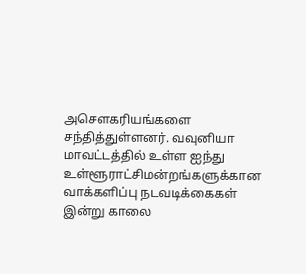அசௌகரியங்களை சந்தித்துள்ளனர். வவுனியா மாவட்டத்தில் உள்ள ஐந்து உள்ளூராட்சிமன்றங்களுக்கான வாக்களிப்பு நடவடிக்கைகள் இன்று காலை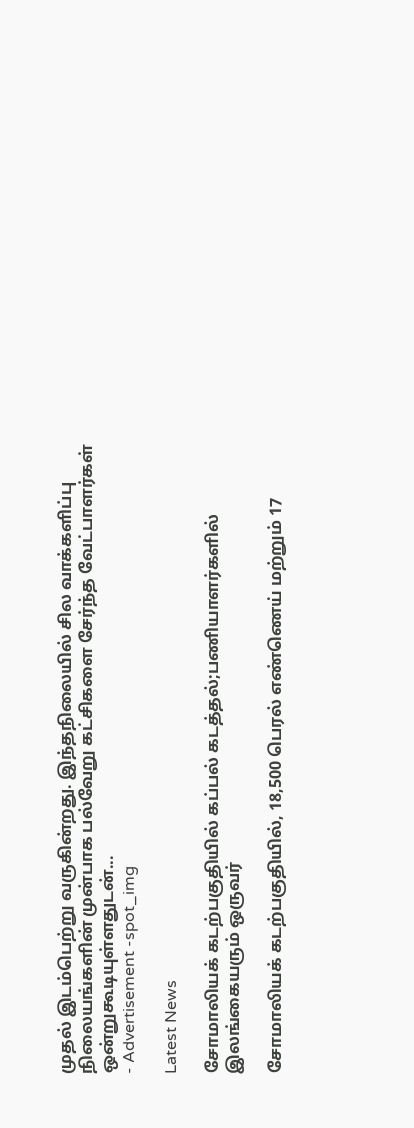முதல் இடம்பெற்று வருகின்றது. இந்தநிலையில் சில வாக்களிப்பு நிலையங்களின் முன்பாக பல்வேறு கட்சிகளை சேர்ந்த வேட்பாளர்கள் ஒன்றுகூடியுள்ளதுடன்...
- Advertisement -spot_img

Latest News

சோமாலியக் கடற்பகுதியில் கப்பல் கடத்தல்;பணியாளர்களில் இலங்கையரும் ஒருவர்

சோமாலியக் கடற்பகுதியில், 18,500 பெரல் எண்ணெய் மற்றும் 17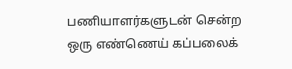பணியாளர்களுடன் சென்ற ஒரு எண்ணெய் கப்பலைக்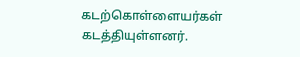கடற்கொள்ளையர்கள் கடத்தியுள்ளனர்.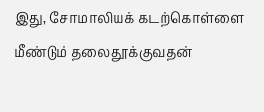இது, சோமாலியக் கடற்கொள்ளை மீண்டும் தலைதூக்குவதன்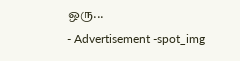ஒரு...
- Advertisement -spot_img